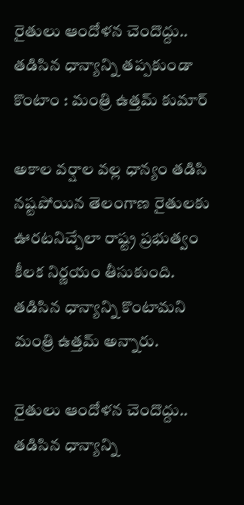రైతులు ఆందోళన చెందొద్దు.. తడిసిన ధాన్యాన్ని తప్పకుండా కొంటాం : మంత్రి ఉత్తమ్ కుమార్

అకాల వర్షాల వల్ల ధాన్యం తడిసి నష్టపోయిన తెలంగాణ రైతులకు ఊరటనిచ్చేలా రాష్ట్ర ప్రభుత్వం కీలక నిర్ణయం తీసుకుంది. తడిసిన ధాన్యాన్ని కొంటామని మంత్రి ఉత్తమ్ అన్నారు.

రైతులు ఆందోళన చెందొద్దు.. తడిసిన ధాన్యాన్ని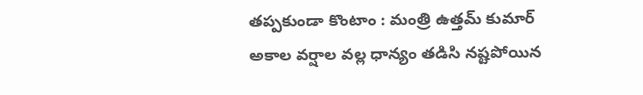తప్పకుండా కొంటాం : మంత్రి ఉత్తమ్ కుమార్
అకాల వర్షాల వల్ల ధాన్యం తడిసి నష్టపోయిన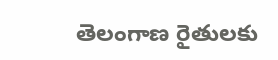తెలంగాణ రైతులకు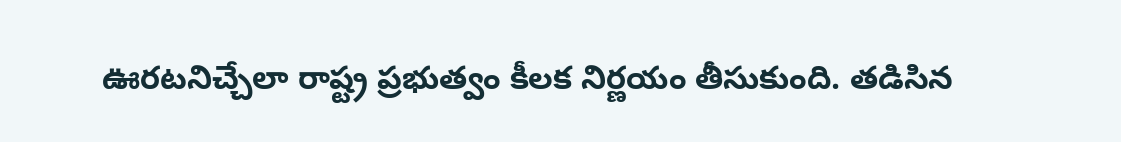ఊరటనిచ్చేలా రాష్ట్ర ప్రభుత్వం కీలక నిర్ణయం తీసుకుంది. తడిసిన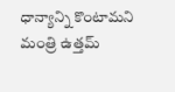ధాన్యాన్ని కొంటామని మంత్రి ఉత్తమ్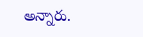అన్నారు.